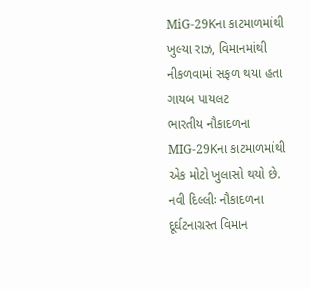MiG-29Kના કાટમાળમાંથી ખુલ્યા રાઝ, વિમાનમાંથી નીકળવામાં સફળ થયા હતા ગાયબ પાયલટ
ભારતીય નૌકાદળના MIG-29Kના કાટમાળમાંથી એક મોટો ખુલાસો થયો છે.
નવી દિલ્લીઃ નૌકાદળના દૂર્ઘટનાગ્રસ્ત વિમાન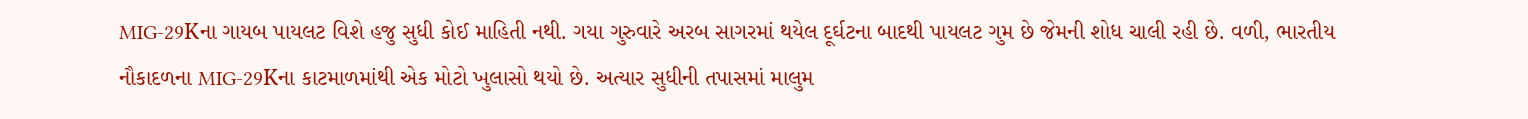MIG-29Kના ગાયબ પાયલટ વિશે હજુ સુધી કોઈ માહિતી નથી. ગયા ગુરુવારે અરબ સાગરમાં થયેલ દૂર્ઘટના બાદથી પાયલટ ગુમ છે જેમની શોધ ચાલી રહી છે. વળી, ભારતીય નૌકાદળના MIG-29Kના કાટમાળમાંથી એક મોટો ખુલાસો થયો છે. અત્યાર સુધીની તપાસમાં માલુમ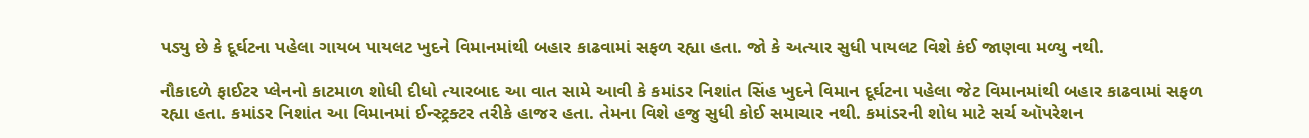પડ્યુ છે કે દૂર્ઘટના પહેલા ગાયબ પાયલટ ખુદને વિમાનમાંથી બહાર કાઢવામાં સફળ રહ્યા હતા. જો કે અત્યાર સુધી પાયલટ વિશે કંઈ જાણવા મળ્યુ નથી.

નૌકાદળે ફાઈટર પ્લેનનો કાટમાળ શોધી દીધો ત્યારબાદ આ વાત સામે આવી કે કમાંડર નિશાંત સિંહ ખુદને વિમાન દૂર્ઘટના પહેલા જેટ વિમાનમાંથી બહાર કાઢવામાં સફળ રહ્યા હતા. કમાંડર નિશાંત આ વિમાનમાં ઈન્સ્ટ્રક્ટર તરીકે હાજર હતા. તેમના વિશે હજુ સુધી કોઈ સમાચાર નથી. કમાંડરની શોધ માટે સર્ચ ઑપરેશન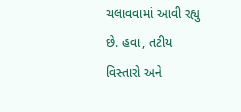ચલાવવામાં આવી રહ્યુ છે. હવા, તટીય વિસ્તારો અને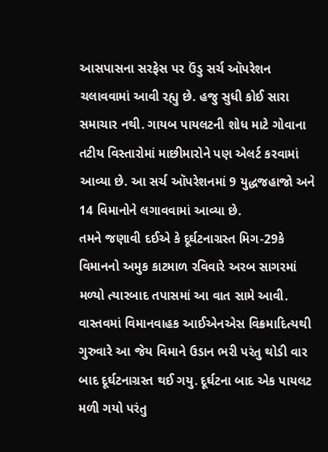આસપાસના સરફેસ પર ઉંડુ સર્ચ ઑપરેશન ચલાવવામાં આવી રહ્યુ છે. હજુ સુધી કોઈ સારા સમાચાર નથી. ગાયબ પાયલટની શોધ માટે ગોવાના તટીય વિસ્તારોમાં માછીમારોને પણ એલર્ટ કરવામાં આવ્યા છે. આ સર્ચ ઑપરેશનમાં 9 યુદ્ધજહાજો અને 14 વિમાનોને લગાવવામાં આવ્યા છે.
તમને જણાવી દઈએ કે દૂર્ઘટનાગ્રસ્ત મિગ-29કે વિમાનનો અમુક કાટમાળ રવિવારે અરબ સાગરમાં મળ્યો ત્યારબાદ તપાસમાં આ વાત સામે આવી. વાસ્તવમાં વિમાનવાહક આઈએનએસ વિક્રમાદિત્યથી ગુરુવારે આ જેય વિમાને ઉડાન ભરી પરંતુ થોડી વાર બાદ દૂર્ઘટનાગ્રસ્ત થઈ ગયુ. દૂર્ઘટના બાદ એક પાયલટ મળી ગયો પરંતુ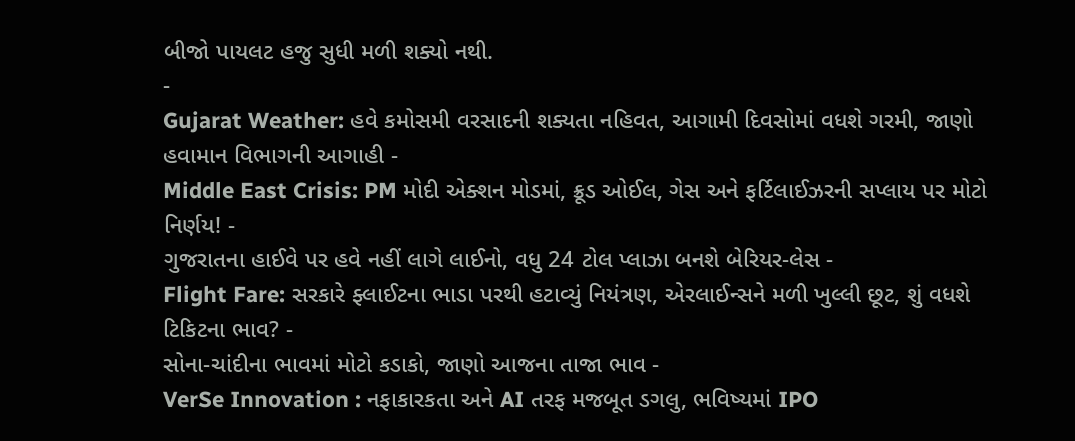બીજો પાયલટ હજુ સુધી મળી શક્યો નથી.
-
Gujarat Weather: હવે કમોસમી વરસાદની શક્યતા નહિવત, આગામી દિવસોમાં વધશે ગરમી, જાણો હવામાન વિભાગની આગાહી -
Middle East Crisis: PM મોદી એક્શન મોડમાં, ક્રૂડ ઓઈલ, ગેસ અને ફર્ટિલાઈઝરની સપ્લાય પર મોટો નિર્ણય! -
ગુજરાતના હાઈવે પર હવે નહીં લાગે લાઈનો, વધુ 24 ટોલ પ્લાઝા બનશે બેરિયર-લેસ -
Flight Fare: સરકારે ફ્લાઈટના ભાડા પરથી હટાવ્યું નિયંત્રણ, એરલાઈન્સને મળી ખુલ્લી છૂટ, શું વધશે ટિકિટના ભાવ? -
સોના-ચાંદીના ભાવમાં મોટો કડાકો, જાણો આજના તાજા ભાવ -
VerSe Innovation : નફાકારકતા અને AI તરફ મજબૂત ડગલુ, ભવિષ્યમાં IPO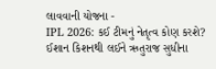લાવવાની યોજના -
IPL 2026: કઈ ટીમનું નેતૃત્વ કોણ કરશે? ઈશાન કિશનથી લઈને ઋતુરાજ સુધીના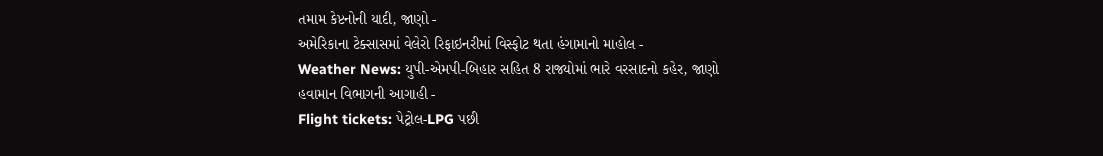તમામ કેપ્ટનોની યાદી, જાણો -
અમેરિકાના ટેક્સાસમાં વેલેરો રિફાઇનરીમાં વિસ્ફોટ થતા હંગામાનો માહોલ -
Weather News: યુપી-એમપી-બિહાર સહિત 8 રાજ્યોમાં ભારે વરસાદનો કહેર, જાણો હવામાન વિભાગની આગાહી -
Flight tickets: પેટ્રોલ-LPG પછી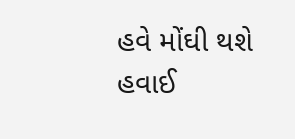હવે મોંઘી થશે હવાઈ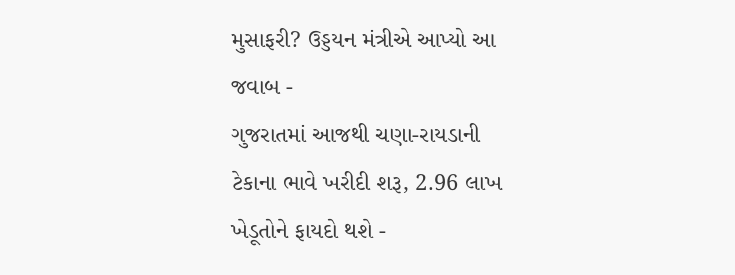મુસાફરી? ઉડ્ડયન મંત્રીએ આપ્યો આ જવાબ -
ગુજરાતમાં આજથી ચણા-રાયડાની ટેકાના ભાવે ખરીદી શરૂ, 2.96 લાખ ખેડૂતોને ફાયદો થશે -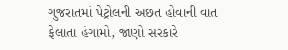ગુજરાતમાં પેટ્રોલની અછત હોવાની વાત ફેલાતા હંગામો, જાણો સરકારે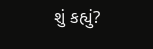શું કહ્યું?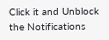Click it and Unblock the Notifications